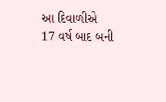આ દિવાળીએ 17 વર્ષ બાદ બની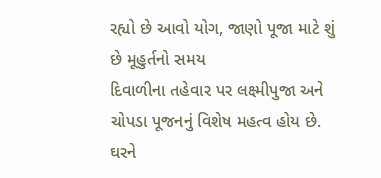રહ્યો છે આવો યોગ, જાણો પૂજા માટે શું છે મૂહુર્તનો સમય
દિવાળીના તહેવાર પર લક્ષ્મીપુજા અને ચોપડા પૂજનનું વિશેષ મહત્વ હોય છે. ઘરને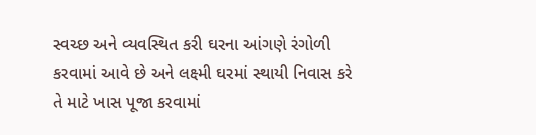સ્વચ્છ અને વ્યવસ્થિત કરી ઘરના આંગણે રંગોળી કરવામાં આવે છે અને લક્ષ્મી ઘરમાં સ્થાયી નિવાસ કરે તે માટે ખાસ પૂજા કરવામાં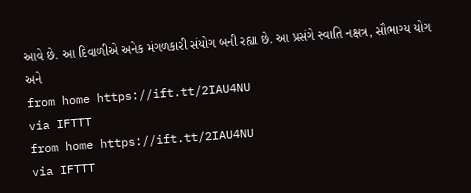આવે છે. આ દિવાળીએ અનેક મંગળકારી સંયોગ બની રહ્યા છે. આ પ્રસંગે સ્વાતિ નક્ષત્ર, સૌભાગ્ય યોગ અને
from home https://ift.tt/2IAU4NU
via IFTTT
from home https://ift.tt/2IAU4NU
via IFTTT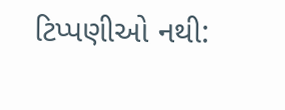ટિપ્પણીઓ નથી: